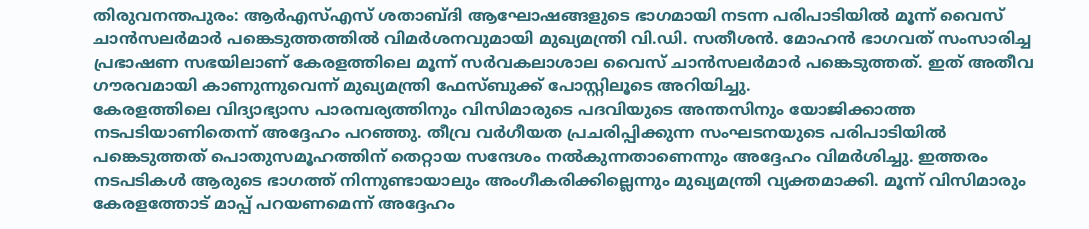തിരുവനന്തപുരം: ആർഎസ്എസ് ശതാബ്ദി ആഘോഷങ്ങളുടെ ഭാഗമായി നടന്ന പരിപാടിയിൽ മൂന്ന് വൈസ് ചാൻസലർമാർ പങ്കെടുത്തത്തിൽ വിമർശനവുമായി മുഖ്യമന്ത്രി വി.ഡി. സതീശൻ. മോഹൻ ഭാഗവത് സംസാരിച്ച പ്രഭാഷണ സഭയിലാണ് കേരളത്തിലെ മൂന്ന് സർവകലാശാല വൈസ് ചാൻസലർമാർ പങ്കെടുത്തത്. ഇത് അതീവ ഗൗരവമായി കാണുന്നുവെന്ന് മുഖ്യമന്ത്രി ഫേസ്ബുക്ക് പോസ്റ്റിലൂടെ അറിയിച്ചു.
കേരളത്തിലെ വിദ്യാഭ്യാസ പാരമ്പര്യത്തിനും വിസിമാരുടെ പദവിയുടെ അന്തസിനും യോജിക്കാത്ത നടപടിയാണിതെന്ന് അദ്ദേഹം പറഞ്ഞു. തീവ്ര വർഗീയത പ്രചരിപ്പിക്കുന്ന സംഘടനയുടെ പരിപാടിയിൽ പങ്കെടുത്തത് പൊതുസമൂഹത്തിന് തെറ്റായ സന്ദേശം നൽകുന്നതാണെന്നും അദ്ദേഹം വിമർശിച്ചു. ഇത്തരം നടപടികൾ ആരുടെ ഭാഗത്ത് നിന്നുണ്ടായാലും അംഗീകരിക്കില്ലെന്നും മുഖ്യമന്ത്രി വ്യക്തമാക്കി. മൂന്ന് വിസിമാരും കേരളത്തോട് മാപ്പ് പറയണമെന്ന് അദ്ദേഹം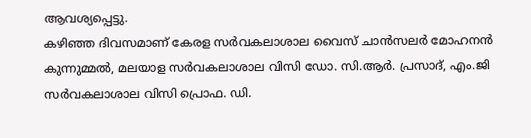ആവശ്യപ്പെട്ടു.
കഴിഞ്ഞ ദിവസമാണ് കേരള സർവകലാശാല വൈസ് ചാൻസലർ മോഹനൻ കുന്നുമ്മൽ, മലയാള സർവകലാശാല വിസി ഡോ. സി.ആർ. പ്രസാദ്, എം.ജി സർവകലാശാല വിസി പ്രൊഫ. ഡി.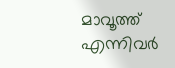മാവൂത്ത് എന്നിവർ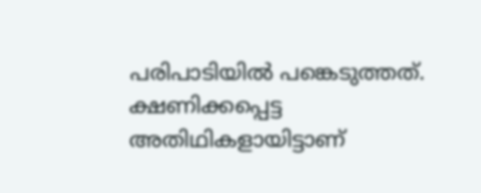പരിപാടിയിൽ പങ്കെടുത്തത്. ക്ഷണിക്കപ്പെട്ട അതിഥികളായിട്ടാണ്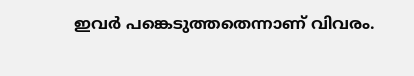ഇവർ പങ്കെടുത്തതെന്നാണ് വിവരം.